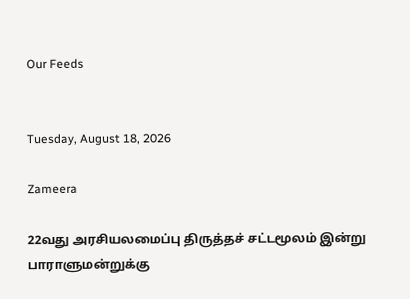Our Feeds


Tuesday, August 18, 2026

Zameera

22வது அரசியலமைப்பு திருத்தச் சட்டமூலம் இன்று பாராளுமன்றுக்கு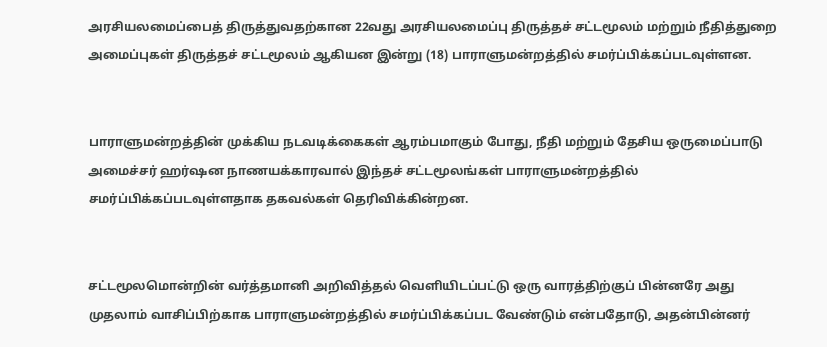அரசியலமைப்பைத் திருத்துவதற்கான 22வது அரசியலமைப்பு திருத்தச் சட்டமூலம் மற்றும் நீதித்துறை அமைப்புகள் திருத்தச் சட்டமூலம் ஆகியன இன்று (18) பாராளுமன்றத்தில் சமர்ப்பிக்கப்படவுள்ளன.


பாராளுமன்றத்தின் முக்கிய நடவடிக்கைகள் ஆரம்பமாகும் போது, நீதி மற்றும் தேசிய ஒருமைப்பாடு அமைச்சர் ஹர்ஷன நாணயக்காரவால் இந்தச் சட்டமூலங்கள் பாராளுமன்றத்தில் சமர்ப்பிக்கப்படவுள்ளதாக தகவல்கள் தெரிவிக்கின்றன.


சட்டமூலமொன்றின் வர்த்தமானி அறிவித்தல் வெளியிடப்பட்டு ஒரு வாரத்திற்குப் பின்னரே அது முதலாம் வாசிப்பிற்காக பாராளுமன்றத்தில் சமர்ப்பிக்கப்பட வேண்டும் என்பதோடு, அதன்பின்னர்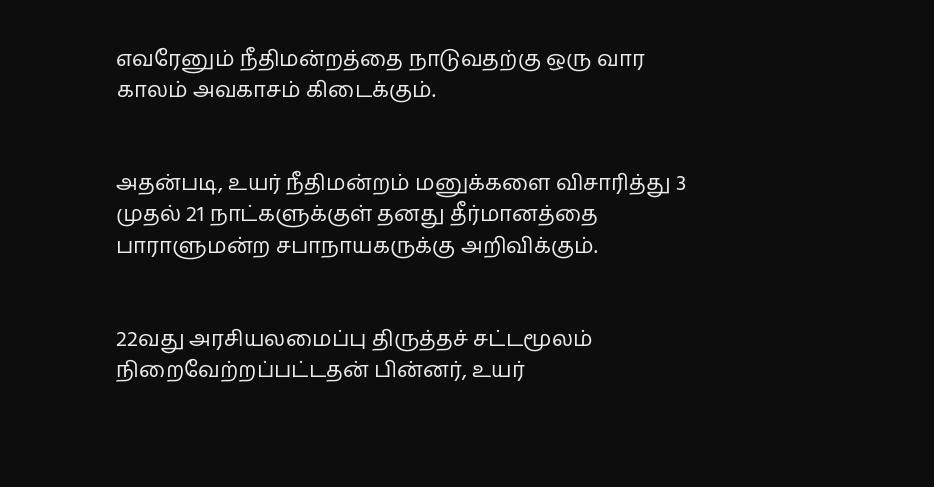எவரேனும் நீதிமன்றத்தை நாடுவதற்கு ஒரு வார காலம் அவகாசம் கிடைக்கும்.


அதன்படி, உயர் நீதிமன்றம் மனுக்களை விசாரித்து 3 முதல் 21 நாட்களுக்குள் தனது தீர்மானத்தை பாராளுமன்ற சபாநாயகருக்கு அறிவிக்கும்.


22வது அரசியலமைப்பு திருத்தச் சட்டமூலம் நிறைவேற்றப்பட்டதன் பின்னர், உயர்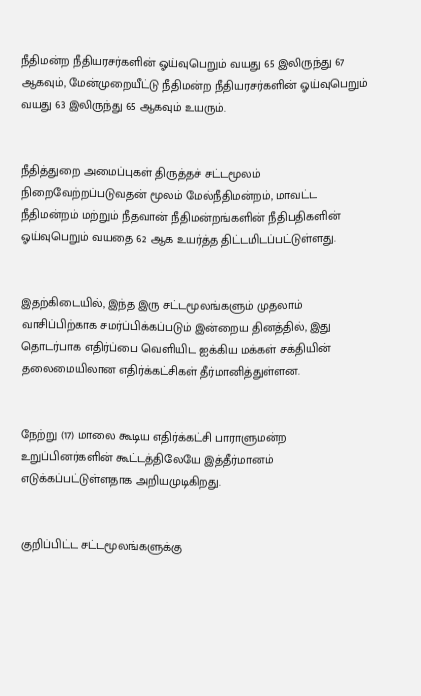நீதிமன்ற நீதியரசர்களின் ஓய்வுபெறும் வயது 65 இலிருந்து 67 ஆகவும், மேன்முறையீட்டு நீதிமன்ற நீதியரசர்களின் ஓய்வுபெறும் வயது 63 இலிருந்து 65 ஆகவும் உயரும்.


நீதித்துறை அமைப்புகள் திருத்தச் சட்டமூலம் நிறைவேற்றப்படுவதன் மூலம் மேல்நீதிமன்றம், மாவட்ட நீதிமன்றம் மற்றும் நீதவான் நீதிமன்றங்களின் நீதிபதிகளின் ஓய்வுபெறும் வயதை 62 ஆக உயர்த்த திட்டமிடப்பட்டுள்ளது.


இதற்கிடையில், இந்த இரு சட்டமூலங்களும் முதலாம் வாசிப்பிற்காக சமர்ப்பிக்கப்படும் இன்றைய தினத்தில், இது தொடர்பாக எதிர்ப்பை வெளியிட ஐக்கிய மக்கள் சக்தியின் தலைமையிலான எதிர்க்கட்சிகள் தீர்மானித்துள்ளன.


நேற்று (17) மாலை கூடிய எதிர்க்கட்சி பாராளுமன்ற உறுப்பினர்களின் கூட்டத்திலேயே இத்தீர்மானம் எடுக்கப்பட்டுள்ளதாக அறியமுடிகிறது.


குறிப்பிட்ட சட்டமூலங்களுக்கு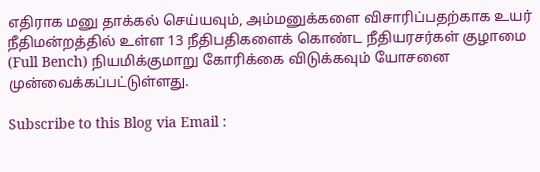எதிராக மனு தாக்கல் செய்யவும், அம்மனுக்களை விசாரிப்பதற்காக உயர் நீதிமன்றத்தில் உள்ள 13 நீதிபதிகளைக் கொண்ட நீதியரசர்கள் குழாமை (Full Bench) நியமிக்குமாறு கோரிக்கை விடுக்கவும் யோசனை முன்வைக்கப்பட்டுள்ளது.

Subscribe to this Blog via Email :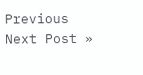Previous
Next Post »